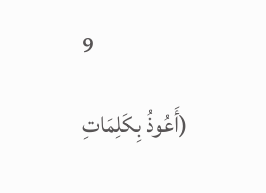9

(أَعُوذُ بِكَلِمَاتِ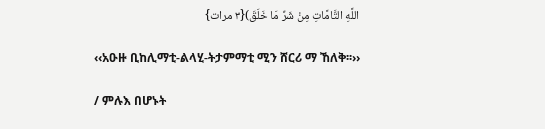اللَّهِ التَّامَّاتِ مِنْ شَرِّ مَا خَلَقَ){۳ مرات}

‹‹አዑዙ ቢከሊማቲ-ልላሂ-ትታምማቲ ሚን ሸርሪ ማ ኸለቅ፡፡››

/ ምሉእ በሆኑት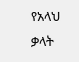የአላህ ቃላት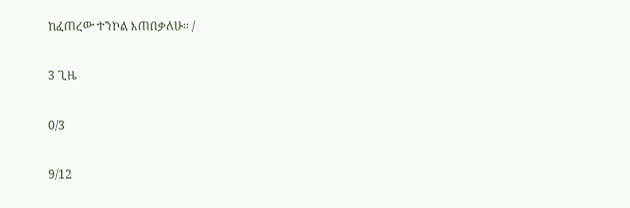ከፈጠረው ተንኮል እጠበቃለሁ፡፡ /

3 ጊዜ

0/3

9/12